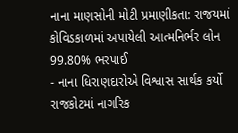નાના માણસોની મોટી પ્રમાણીકતા: રાજયમાં કોવિડકાળમાં અપાયેલી આત્મનિર્ભર લોન 99.80% ભરપાઈ
- નાના ધિરાણદારોએ વિશ્વાસ સાર્થક કર્યો રાજકોટમાં નાગરિક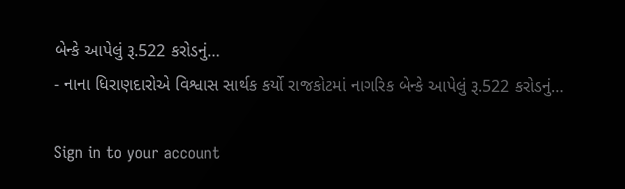બેન્કે આપેલું રૂ.522 કરોડનું…
- નાના ધિરાણદારોએ વિશ્વાસ સાર્થક કર્યો રાજકોટમાં નાગરિક બેન્કે આપેલું રૂ.522 કરોડનું…

Sign in to your account